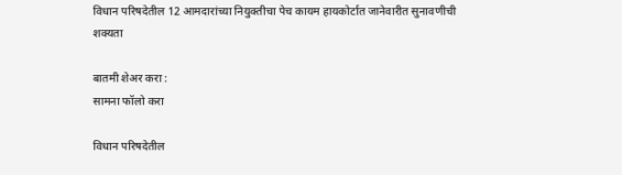विधान परिषदेतील 12 आमदारांच्या नियुक्तीचा पेच कायम हायकोर्टात जानेवारीत सुनावणीची शक्यता

बातमी शेअर करा :
सामना फॉलो करा

विधान परिषदेतील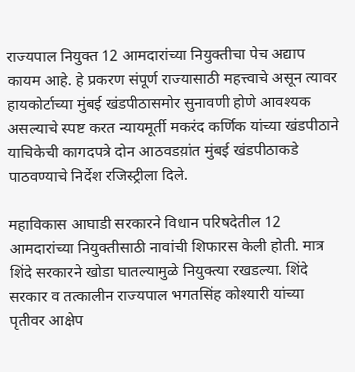राज्यपाल नियुक्त 12 आमदारांच्या नियुक्तीचा पेच अद्याप कायम आहे. हे प्रकरण संपूर्ण राज्यासाठी महत्त्वाचे असून त्यावर हायकोर्टाच्या मुंबई खंडपीठासमोर सुनावणी होणे आवश्यक असल्याचे स्पष्ट करत न्यायमूर्ती मकरंद कर्णिक यांच्या खंडपीठाने याचिकेची कागदपत्रे दोन आठवडय़ांत मुंबई खंडपीठाकडे पाठवण्याचे निर्देश रजिस्ट्रीला दिले.

महाविकास आघाडी सरकारने विधान परिषदेतील 12 आमदारांच्या नियुक्तीसाठी नावांची शिफारस केली होती. मात्र शिंदे सरकारने खोडा घातल्यामुळे नियुक्त्या रखडल्या. शिंदे सरकार व तत्कालीन राज्यपाल भगतसिंह कोश्यारी यांच्या पृतीवर आक्षेप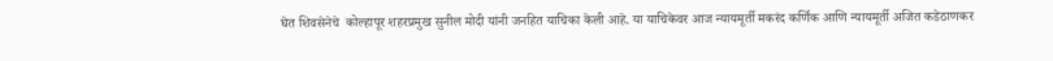घेत शिवसेनेचे  कोल्हापूर शहरप्रमुख सुनील मोदी यांनी जनहित याचिका केली आहे. या याचिकेवर आज न्यायमूर्ती मकरंद कर्णिक आणि न्यायमूर्ती अजित कडेठाणकर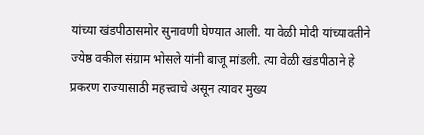यांच्या खंडपीठासमोर सुनावणी घेण्यात आली. या वेळी मोदी यांच्यावतीने ज्येष्ठ वकील संग्राम भोसले यांनी बाजू मांडली. त्या वेळी खंडपीठाने हे प्रकरण राज्यासाठी महत्त्वाचे असून त्यावर मुख्य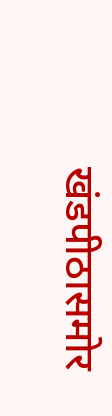खंडपीठासमोर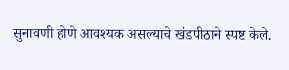सुनावणी होणे आवश्यक असल्याचे खंडपीठाने स्पष्ट केले.